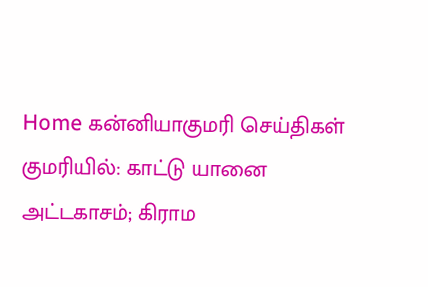Home கன்னியாகுமரி செய்திகள் குமரியில்: காட்டு யானை அட்டகாசம்; கிராம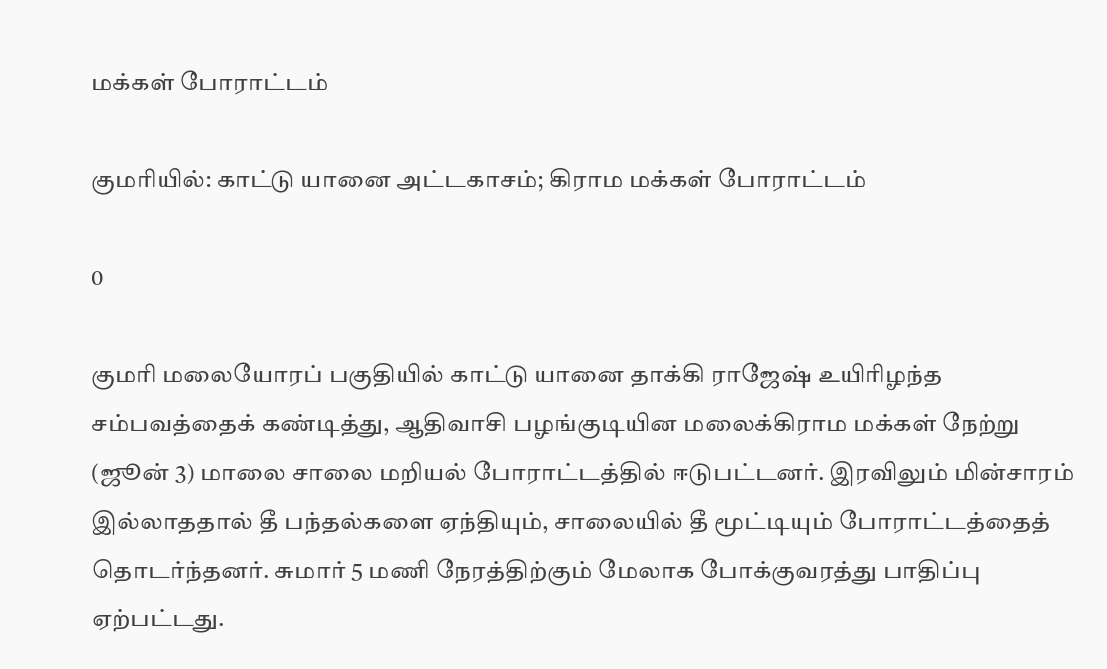மக்கள் போராட்டம்

குமரியில்: காட்டு யானை அட்டகாசம்; கிராம மக்கள் போராட்டம்

0

குமரி மலையோரப் பகுதியில் காட்டு யானை தாக்கி ராஜேஷ் உயிரிழந்த சம்பவத்தைக் கண்டித்து, ஆதிவாசி பழங்குடியின மலைக்கிராம மக்கள் நேற்று (ஜூன் 3) மாலை சாலை மறியல் போராட்டத்தில் ஈடுபட்டனர். இரவிலும் மின்சாரம் இல்லாததால் தீ பந்தல்களை ஏந்தியும், சாலையில் தீ மூட்டியும் போராட்டத்தைத் தொடர்ந்தனர். சுமார் 5 மணி நேரத்திற்கும் மேலாக போக்குவரத்து பாதிப்பு ஏற்பட்டது.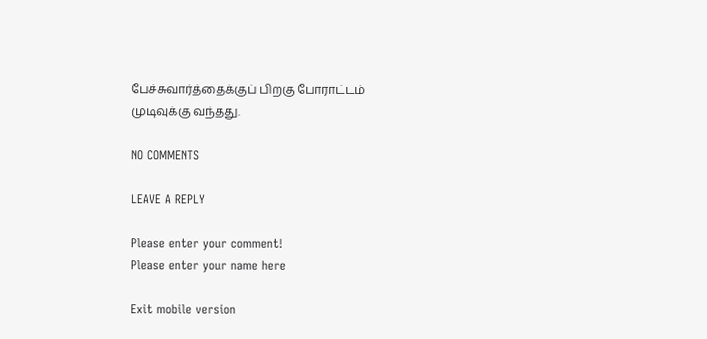பேச்சுவார்த்தைக்குப் பிறகு போராட்டம் முடிவுக்கு வந்தது.

NO COMMENTS

LEAVE A REPLY

Please enter your comment!
Please enter your name here

Exit mobile version